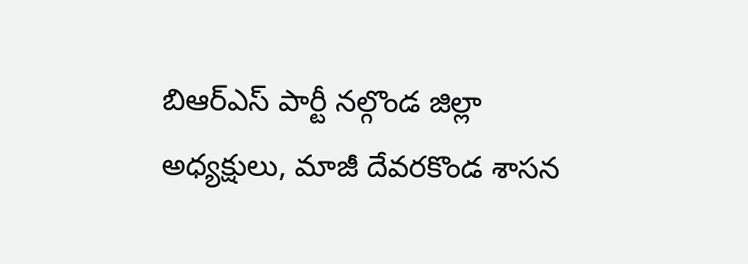బిఆర్ఎస్ పార్టీ నల్గొండ జిల్లా అధ్యక్షులు, మాజీ దేవరకొండ శాసన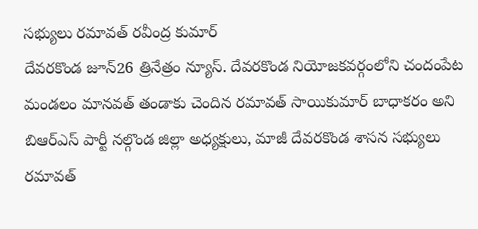సభ్యులు రమావత్ రవీంద్ర కుమార్
దేవరకొండ జూన్26 త్రినేత్రం న్యూస్. దేవరకొండ నియోజకవర్గంలోని చందంపేట మండలం మానవత్ తండాకు చెందిన రమావత్ సాయికుమార్ బాధాకరం అని బిఆర్ఎస్ పార్టీ నల్గొండ జిల్లా అధ్యక్షులు, మాజీ దేవరకొండ శాసన సభ్యులు రమావత్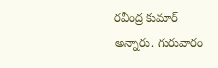రవీంద్ర కుమార్ అన్నారు. గురువారం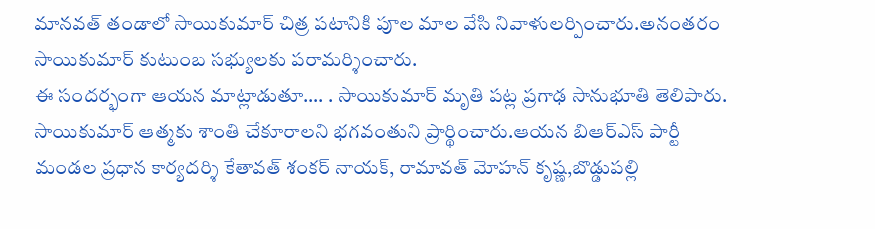మానవత్ తండాలో సాయికుమార్ చిత్ర పటానికి పూల మాల వేసి నివాళులర్పించారు.అనంతరం సాయికుమార్ కుటుంబ సభ్యులకు పరామర్శించారు.
ఈ సందర్భంగా ఆయన మాట్లాడుతూ…. . సాయికుమార్ మృతి పట్ల ప్రగాఢ సానుభూతి తెలిపారు. సాయికుమార్ ఆత్మకు శాంతి చేకూరాలని భగవంతుని ప్రార్థించారు.ఆయన బిఆర్ఎస్ పార్టీ మండల ప్రధాన కార్యదర్శి కేతావత్ శంకర్ నాయక్, రామావత్ మోహన్ కృష్ణ,బొడ్డుపల్లి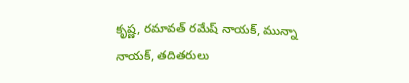కృష్ణ, రమావత్ రమేష్ నాయక్, మున్నా నాయక్, తదితరులు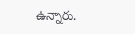ఉన్నారు.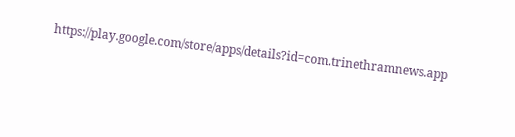https://play.google.com/store/apps/details?id=com.trinethramnews.app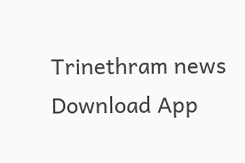Trinethram news
Download App